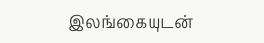இலங்கையுடன்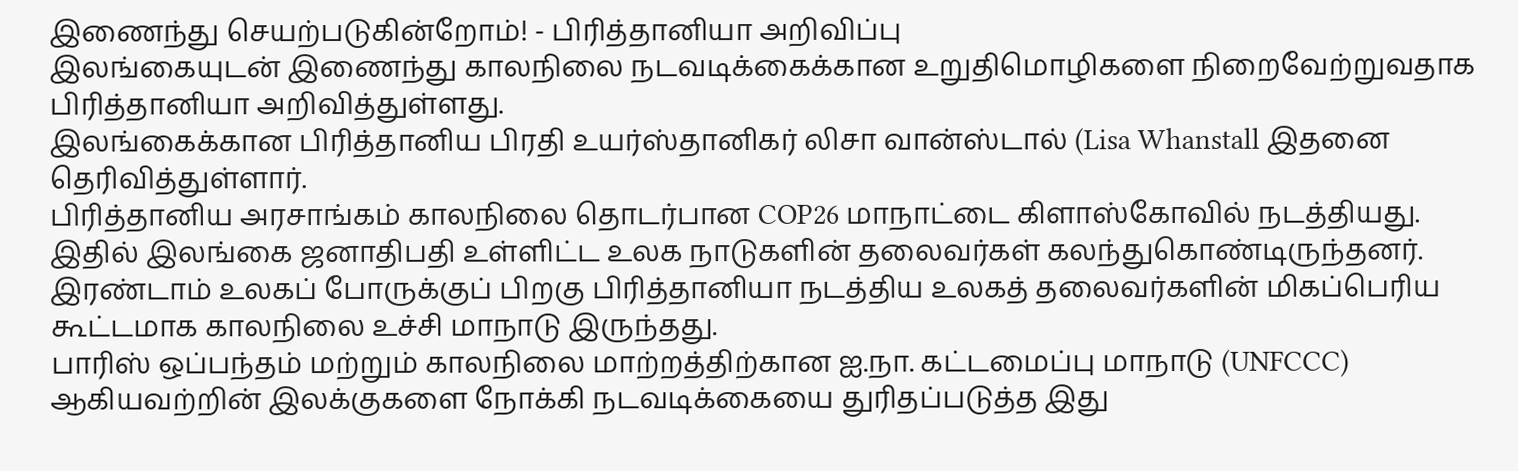இணைந்து செயற்படுகின்றோம்! - பிரித்தானியா அறிவிப்பு
இலங்கையுடன் இணைந்து காலநிலை நடவடிக்கைக்கான உறுதிமொழிகளை நிறைவேற்றுவதாக பிரித்தானியா அறிவித்துள்ளது.
இலங்கைக்கான பிரித்தானிய பிரதி உயர்ஸ்தானிகர் லிசா வான்ஸ்டால் (Lisa Whanstall இதனை தெரிவித்துள்ளார்.
பிரித்தானிய அரசாங்கம் காலநிலை தொடர்பான COP26 மாநாட்டை கிளாஸ்கோவில் நடத்தியது. இதில் இலங்கை ஜனாதிபதி உள்ளிட்ட உலக நாடுகளின் தலைவர்கள் கலந்துகொண்டிருந்தனர்.
இரண்டாம் உலகப் போருக்குப் பிறகு பிரித்தானியா நடத்திய உலகத் தலைவர்களின் மிகப்பெரிய கூட்டமாக காலநிலை உச்சி மாநாடு இருந்தது.
பாரிஸ் ஒப்பந்தம் மற்றும் காலநிலை மாற்றத்திற்கான ஐ.நா. கட்டமைப்பு மாநாடு (UNFCCC) ஆகியவற்றின் இலக்குகளை நோக்கி நடவடிக்கையை துரிதப்படுத்த இது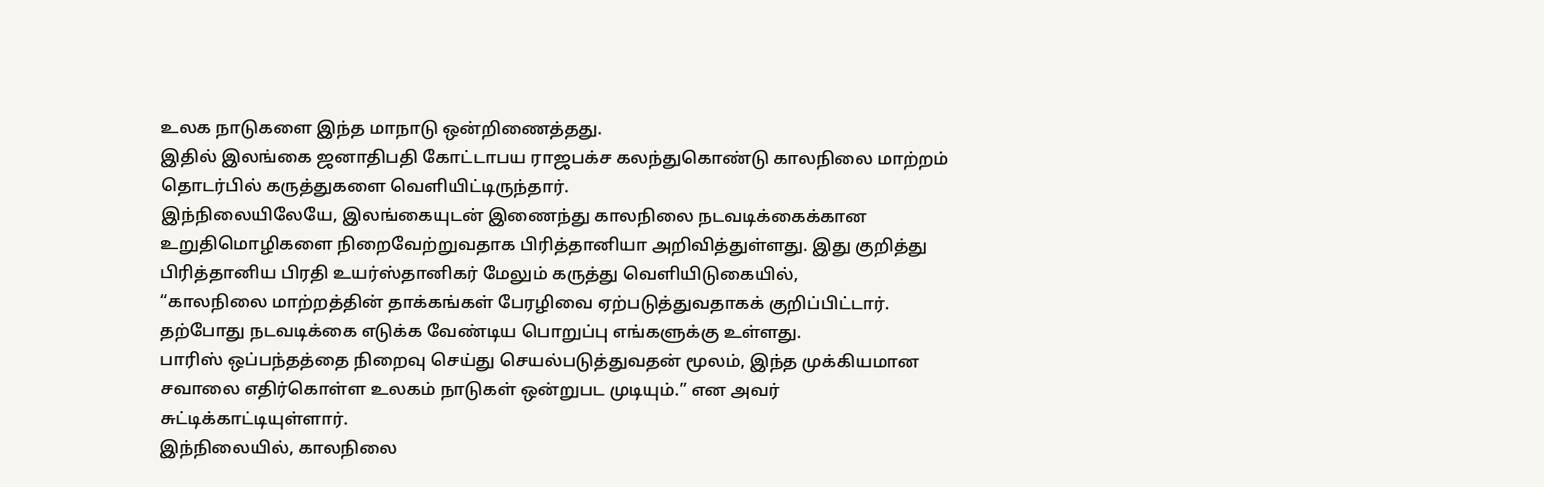உலக நாடுகளை இந்த மாநாடு ஒன்றிணைத்தது.
இதில் இலங்கை ஜனாதிபதி கோட்டாபய ராஜபக்ச கலந்துகொண்டு காலநிலை மாற்றம் தொடர்பில் கருத்துகளை வெளியிட்டிருந்தார்.
இந்நிலையிலேயே, இலங்கையுடன் இணைந்து காலநிலை நடவடிக்கைக்கான உறுதிமொழிகளை நிறைவேற்றுவதாக பிரித்தானியா அறிவித்துள்ளது. இது குறித்து பிரித்தானிய பிரதி உயர்ஸ்தானிகர் மேலும் கருத்து வெளியிடுகையில்,
“காலநிலை மாற்றத்தின் தாக்கங்கள் பேரழிவை ஏற்படுத்துவதாகக் குறிப்பிட்டார். தற்போது நடவடிக்கை எடுக்க வேண்டிய பொறுப்பு எங்களுக்கு உள்ளது.
பாரிஸ் ஒப்பந்தத்தை நிறைவு செய்து செயல்படுத்துவதன் மூலம், இந்த முக்கியமான சவாலை எதிர்கொள்ள உலகம் நாடுகள் ஒன்றுபட முடியும்.” என அவர் சுட்டிக்காட்டியுள்ளார்.
இந்நிலையில், காலநிலை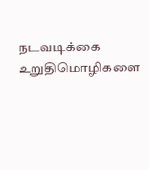நடவடிக்கை உறுதிமொழிகளை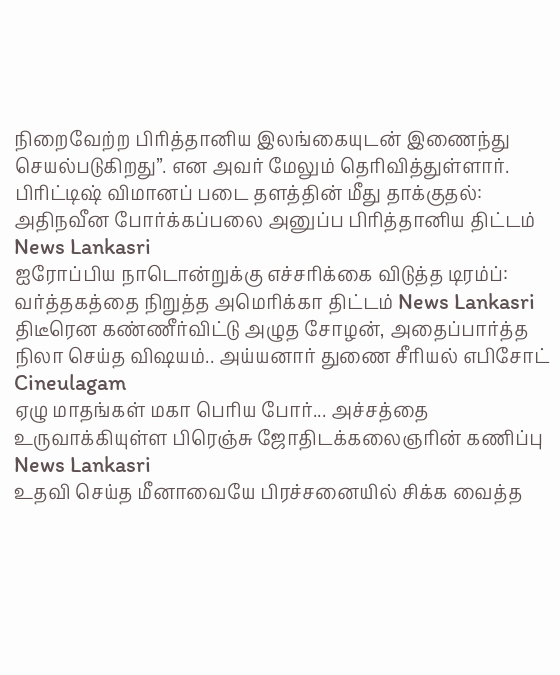நிறைவேற்ற பிரித்தானிய இலங்கையுடன் இணைந்து செயல்படுகிறது”. என அவர் மேலும் தெரிவித்துள்ளார்.
பிரிட்டிஷ் விமானப் படை தளத்தின் மீது தாக்குதல்: அதிநவீன போர்க்கப்பலை அனுப்ப பிரித்தானிய திட்டம் News Lankasri
ஐரோப்பிய நாடொன்றுக்கு எச்சரிக்கை விடுத்த டிரம்ப்: வர்த்தகத்தை நிறுத்த அமெரிக்கா திட்டம் News Lankasri
திடீரென கண்ணீர்விட்டு அழுத சோழன், அதைப்பார்த்த நிலா செய்த விஷயம்.. அய்யனார் துணை சீரியல் எபிசோட் Cineulagam
ஏழு மாதங்கள் மகா பெரிய போர்... அச்சத்தை உருவாக்கியுள்ள பிரெஞ்சு ஜோதிடக்கலைஞரின் கணிப்பு News Lankasri
உதவி செய்த மீனாவையே பிரச்சனையில் சிக்க வைத்த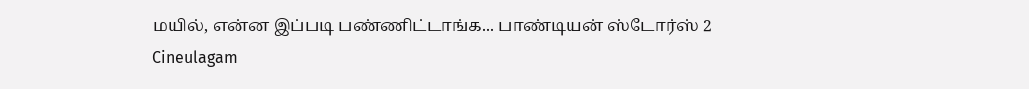மயில், என்ன இப்படி பண்ணிட்டாங்க... பாண்டியன் ஸ்டோர்ஸ் 2 Cineulagam